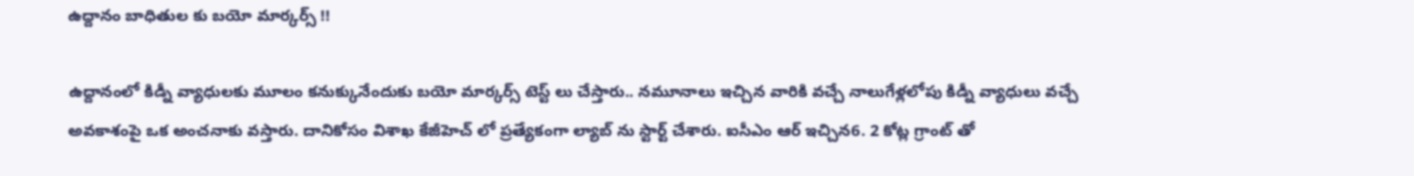ఉద్దానం బాధితుల కు బయో మార్కర్స్ !!

ఉద్దానంలో కిడ్నీ వ్యాధులకు మూలం కనుక్కునేందుకు బయో మార్కర్స్ టెస్ట్ లు చేస్తారు.. నమూనాలు ఇచ్చిన వారికి వచ్చే నాలుగేళ్లలోపు కిడ్నీ వ్యాధులు వచ్చే అవకాశంపై ఒక అంచనాకు వస్తారు. దానికోసం విశాఖ కేజీహెచ్ లో ప్రత్యేకంగా ల్యాబ్ ను స్టార్ట్ చేశారు. ఐసీఎం ఆర్ ఇచ్చిన6. 2 కోట్ల గ్రాంట్ తో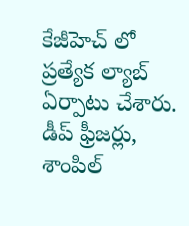కేజీహెచ్ లో ప్రత్యేక ల్యాబ్ ఏర్పాటు చేశారు. డీప్ ఫ్రీజర్లు, శాంపిల్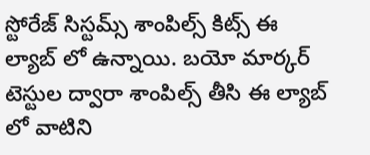స్టోరేజ్ సిస్టమ్స్ శాంపిల్స్ కిట్స్ ఈ ల్యాబ్ లో ఉన్నాయి. బయో మార్కర్ టెస్టుల ద్వారా శాంపిల్స్ తీసి ఈ ల్యాబ్ లో వాటిని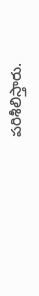పరిశీలిస్తారు.